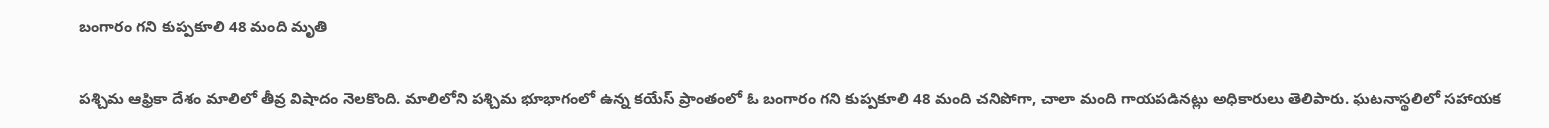బంగారం గని కుప్పకూలి 48 మంది మృతి

పశ్చిమ ఆఫ్రికా దేశం మాలిలో తీవ్ర విషాదం నెలకొంది. మాలిలోని పశ్చిమ భూభాగంలో ఉన్న కయేస్ ప్రాంతంలో ఓ బంగారం గని కుప్పకూలి 48 మంది చనిపోగా, చాలా మంది గాయపడినట్లు అధికారులు తెలిపారు. ఘటనాస్థలిలో సహాయక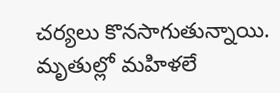చర్యలు కొనసాగుతున్నాయి. మృతుల్లో మహిళలే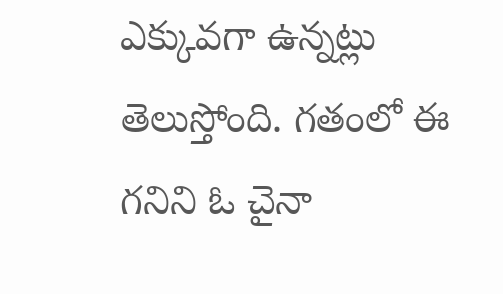ఎక్కువగా ఉన్నట్లు తెలుస్తోంది. గతంలో ఈ గనిని ఓ చైనా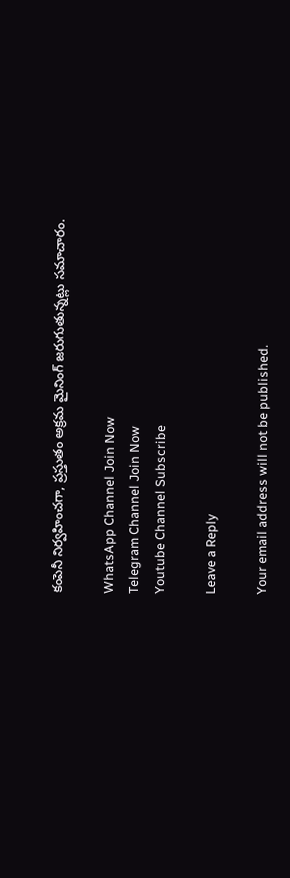కంపెనీ నిర్వహించగా, ప్రస్తుతం అక్రమ మైనింగ్ జరుగుతున్నట్లు సమాచారం.

WhatsApp Channel Join Now
Telegram Channel Join Now
Youtube Channel Subscribe

Leave a Reply

Your email address will not be published.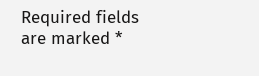Required fields are marked *